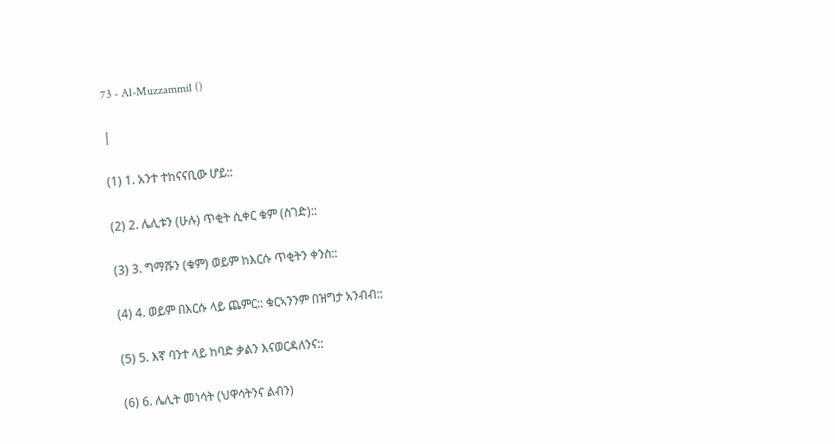73 - Al-Muzzammil ()

|

(1) 1. አንተ ተከናናቢው ሆይ::

(2) 2. ሌሊቱን (ሁሉ) ጥቂት ሲቀር ቁም (ስገድ)::

(3) 3. ግማሹን (ቁም) ወይም ከእርሱ ጥቂትን ቀንስ::

(4) 4. ወይም በእርሱ ላይ ጨምር:: ቁርኣንንም በዝግታ አንብብ::

(5) 5. እኛ ባንተ ላይ ከባድ ቃልን እናወርዳለንና::

(6) 6. ሌሊት መነሳት (ህዋሳትንና ልብን)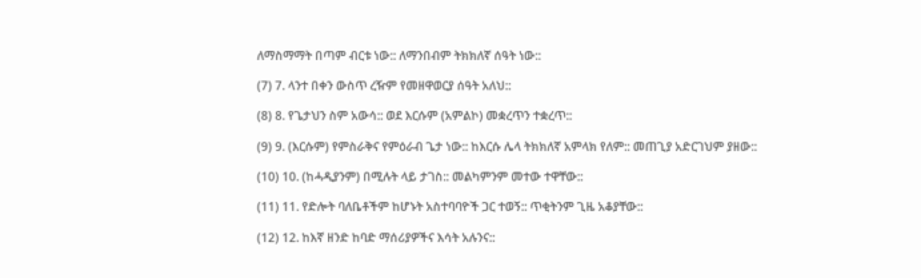ለማስማማት በጣም ብርቱ ነው:: ለማንበብም ትክክለኛ ሰዓት ነው::

(7) 7. ላንተ በቀን ውስጥ ረዥም የመዘዋወርያ ሰዓት አለህ::

(8) 8. የጌታህን ስም አውሳ:: ወደ እርሱም (አምልኮ) መቋረጥን ተቋረጥ::

(9) 9. (እርሱም) የምስራቅና የምዕራብ ጌታ ነው:: ከእርሱ ሌላ ትክክለኛ አምላክ የለም:: መጠጊያ አድርገህም ያዘው::

(10) 10. (ከሓዲያንም) በሚሉት ላይ ታገስ:: መልካምንም መተው ተዋቸው::

(11) 11. የድሎት ባለቤቶችም ከሆኑት አስተባባዮች ጋር ተወኝ:: ጥቂትንም ጊዜ አቆያቸው::

(12) 12. ከእኛ ዘንድ ከባድ ማሰሪያዎችና እሳት አሉንና::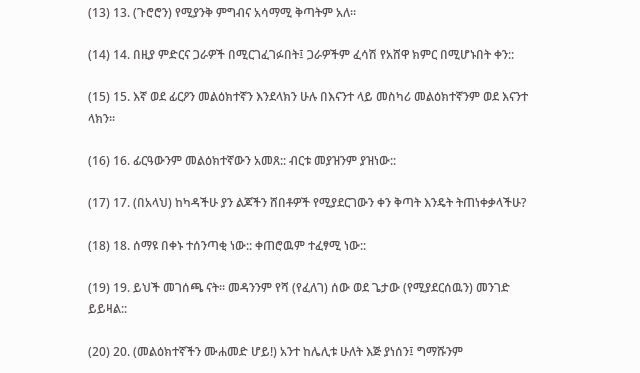(13) 13. (ጉሮሮን) የሚያንቅ ምግብና አሳማሚ ቅጣትም አለ።

(14) 14. በዚያ ምድርና ጋራዎች በሚርገፈገፉበት፤ ጋራዎችም ፈሳሽ የአሸዋ ክምር በሚሆኑበት ቀን::

(15) 15. እኛ ወደ ፊርዖን መልዕክተኛን እንደላክን ሁሉ በእናንተ ላይ መስካሪ መልዕክተኛንም ወደ እናንተ ላክን።

(16) 16. ፊርዓውንም መልዕክተኛውን አመጸ:: ብርቱ መያዝንም ያዝነው::

(17) 17. (በአላህ) ከካዳችሁ ያን ልጆችን ሸበቶዎች የሚያደርገውን ቀን ቅጣት እንዴት ትጠነቀቃላችሁ?

(18) 18. ሰማዩ በቀኑ ተሰንጣቂ ነው:: ቀጠሮዉም ተፈፃሚ ነው::

(19) 19. ይህች መገሰጫ ናት። መዳንንም የሻ (የፈለገ) ሰው ወደ ጌታው (የሚያደርሰዉን) መንገድ ይይዛል::

(20) 20. (መልዕክተኛችን ሙሐመድ ሆይ!) አንተ ከሌሊቱ ሁለት እጅ ያነሰን፤ ግማሹንም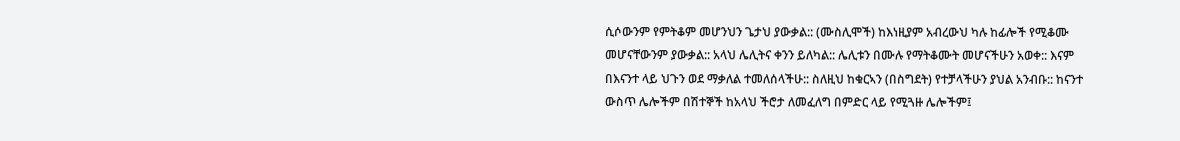ሲሶውንም የምትቆም መሆንህን ጌታህ ያውቃል:: (ሙስሊሞች) ከእነዚያም አብረውህ ካሉ ከፊሎች የሚቆሙ መሆናቸውንም ያውቃል:: አላህ ሌሊትና ቀንን ይለካል:: ሌሊቱን በሙሉ የማትቆሙት መሆናችሁን አወቀ:: እናም በእናንተ ላይ ህጉን ወደ ማቃለል ተመለሰላችሁ:: ስለዚህ ከቁርኣን (በስግደት) የተቻላችሁን ያህል አንብቡ:: ከናንተ ውስጥ ሌሎችም በሽተኞች ከአላህ ችሮታ ለመፈለግ በምድር ላይ የሚጓዙ ሌሎችም፤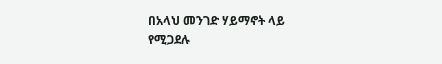በአላህ መንገድ ሃይማኖት ላይ የሚጋደሉ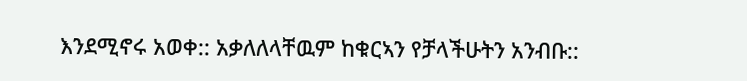እንደሚኖሩ አወቀ:: አቃለለላቸዉም ከቁርኣን የቻላችሁትን አንብቡ::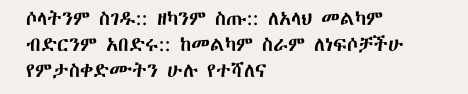ሶላትንም ስገዱ:: ዘካንም ስጡ:: ለአላህ መልካም ብድርንም አበድሩ:: ከመልካም ስራም ለነፍሶቻችሁ የምታስቀድሙትን ሁሉ የተሻለና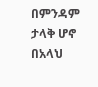በምንዳም ታላቅ ሆኖ በአላህ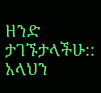ዘንድ ታገኙታላችሁ:: አላህን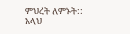ምህረት ለምኑት:: አላህ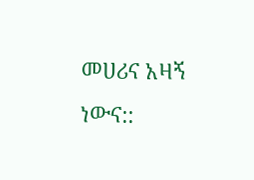መሀሪና አዛኝ ነውና::